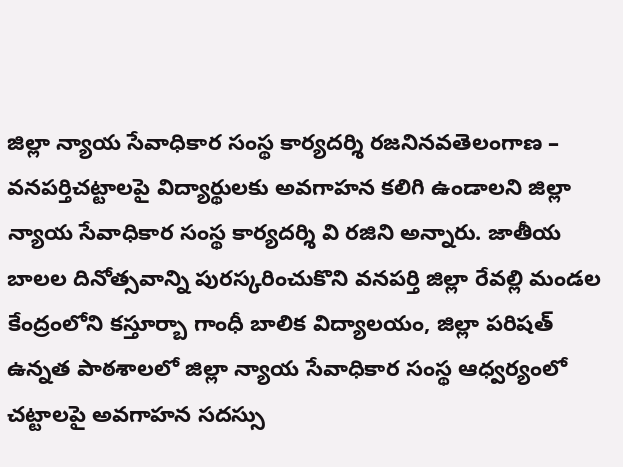జిల్లా న్యాయ సేవాధికార సంస్థ కార్యదర్శి రజనినవతెలంగాణ – వనపర్తిచట్టాలపై విద్యార్థులకు అవగాహన కలిగి ఉండాలని జిల్లా న్యాయ సేవాధికార సంస్థ కార్యదర్శి వి రజిని అన్నారు. జాతీయ బాలల దినోత్సవాన్ని పురస్కరించుకొని వనపర్తి జిల్లా రేవల్లి మండల కేంద్రంలోని కస్తూర్బా గాంధీ బాలిక విద్యాలయం, జిల్లా పరిషత్ ఉన్నత పాఠశాలలో జిల్లా న్యాయ సేవాధికార సంస్థ ఆధ్వర్యంలో చట్టాలపై అవగాహన సదస్సు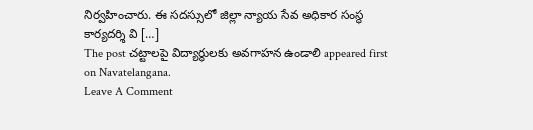నిర్వహించారు. ఈ సదస్సులో జిల్లా న్యాయ సేవ అధికార సంస్థ కార్యదర్శి వి […]
The post చట్టాలపై విద్యార్థులకు అవగాహన ఉండాలి appeared first on Navatelangana.
Leave A Comment